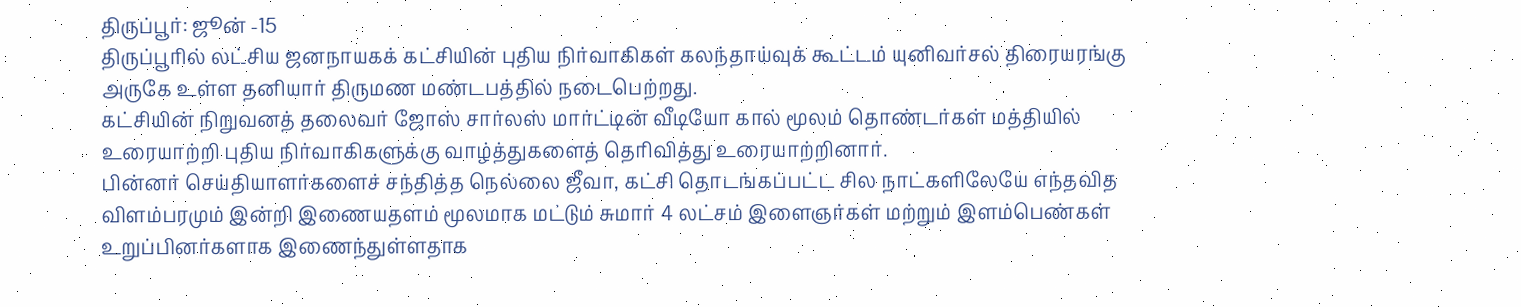திருப்பூர்: ஜூன் -15
திருப்பூரில் லட்சிய ஜனநாயகக் கட்சியின் புதிய நிர்வாகிகள் கலந்தாய்வுக் கூட்டம் யுனிவர்சல் திரையரங்கு அருகே உள்ள தனியார் திருமண மண்டபத்தில் நடைபெற்றது.
கட்சியின் நிறுவனத் தலைவர் ஜோஸ் சார்லஸ் மார்ட்டின் வீடியோ கால் மூலம் தொண்டர்கள் மத்தியில் உரையாற்றி புதிய நிர்வாகிகளுக்கு வாழ்த்துகளைத் தெரிவித்து உரையாற்றினார்.
பின்னர் செய்தியாளர்களைச் சந்தித்த நெல்லை ஜீவா, கட்சி தொடங்கப்பட்ட சில நாட்களிலேயே எந்தவித விளம்பரமும் இன்றி இணையதளம் மூலமாக மட்டும் சுமார் 4 லட்சம் இளைஞர்கள் மற்றும் இளம்பெண்கள் உறுப்பினர்களாக இணைந்துள்ளதாக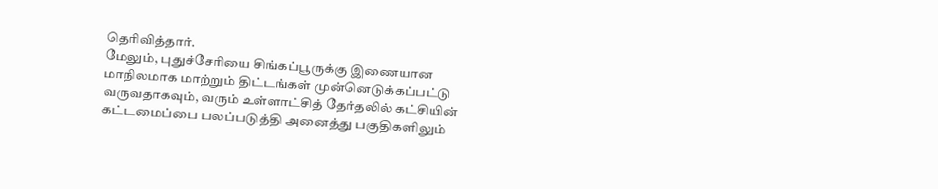தெரிவித்தார்.
மேலும், புதுச்சேரியை சிங்கப்பூருக்கு இணையான மாநிலமாக மாற்றும் திட்டங்கள் முன்னெடுக்கப்பட்டு வருவதாகவும், வரும் உள்ளாட்சித் தேர்தலில் கட்சியின் கட்டமைப்பை பலப்படுத்தி அனைத்து பகுதிகளிலும்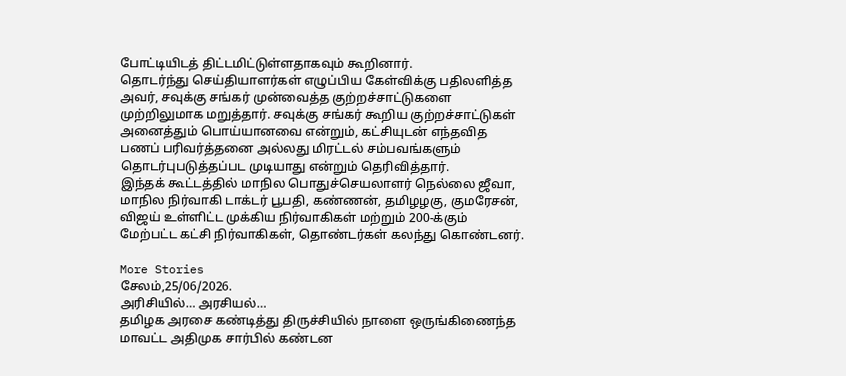போட்டியிடத் திட்டமிட்டுள்ளதாகவும் கூறினார்.
தொடர்ந்து செய்தியாளர்கள் எழுப்பிய கேள்விக்கு பதிலளித்த அவர், சவுக்கு சங்கர் முன்வைத்த குற்றச்சாட்டுகளை முற்றிலுமாக மறுத்தார். சவுக்கு சங்கர் கூறிய குற்றச்சாட்டுகள் அனைத்தும் பொய்யானவை என்றும், கட்சியுடன் எந்தவித பணப் பரிவர்த்தனை அல்லது மிரட்டல் சம்பவங்களும் தொடர்புபடுத்தப்பட முடியாது என்றும் தெரிவித்தார்.
இந்தக் கூட்டத்தில் மாநில பொதுச்செயலாளர் நெல்லை ஜீவா, மாநில நிர்வாகி டாக்டர் பூபதி, கண்ணன், தமிழழகு, குமரேசன், விஜய் உள்ளிட்ட முக்கிய நிர்வாகிகள் மற்றும் 200-க்கும் மேற்பட்ட கட்சி நிர்வாகிகள், தொண்டர்கள் கலந்து கொண்டனர்.

More Stories
சேலம்,25/06/2026.
அரிசியில்… அரசியல்…
தமிழக அரசை கண்டித்து திருச்சியில் நாளை ஒருங்கிணைந்த மாவட்ட அதிமுக சார்பில் கண்டன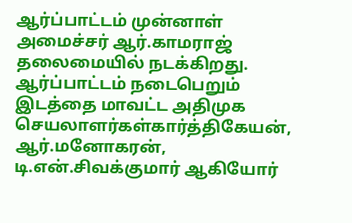ஆர்ப்பாட்டம் முன்னாள் அமைச்சர் ஆர்.காமராஜ் தலைமையில் நடக்கிறது. ஆர்ப்பாட்டம் நடைபெறும் இடத்தை மாவட்ட அதிமுக செயலாளர்கள்கார்த்திகேயன், ஆர்.மனோகரன், டி.என்.சிவக்குமார் ஆகியோர்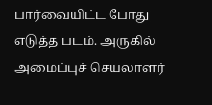பார்வையிட்ட போது எடுத்த படம். அருகில் அமைப்புச் செயலாளர்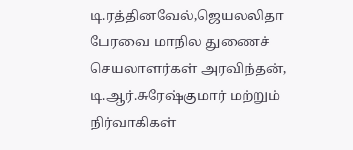டி.ரத்தினவேல்,ஜெயலலிதா பேரவை மாநில துணைச் செயலாளர்கள் அரவிந்தன், டி.ஆர்.சுரேஷ்குமார் மற்றும் நிர்வாகிகள்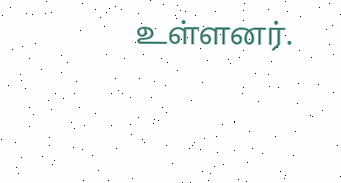உள்ளனர்.